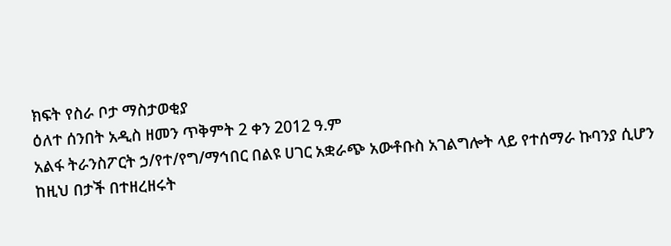ክፍት የስራ ቦታ ማስታወቂያ
ዕለተ ሰንበት አዲስ ዘመን ጥቅምት 2 ቀን 2012 ዓ.ም
አልፋ ትራንስፖርት ኃ/የተ/የግ/ማኅበር በልዩ ሀገር አቋራጭ አውቶቡስ አገልግሎት ላይ የተሰማራ ኩባንያ ሲሆን ከዚህ በታች በተዘረዘሩት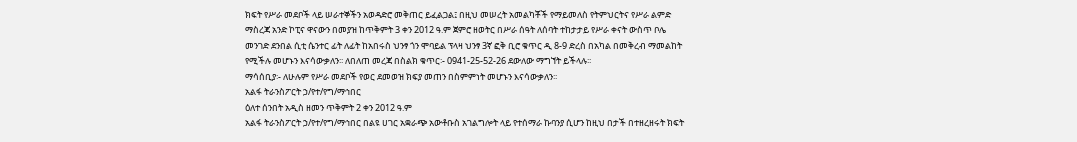ክፍት የሥራ መደቦች ላይ ሠራተኞችን አወዳድሮ መቅጠር ይፈልጋል፤ በዚህ መሠረት አመልካቾች የማይመለስ የትምህርትና የሥራ ልምድ ማስረጃ አንድ ኮፒና ዋናውን በመያዝ ከጥቅምት 3 ቀን 2012 ዓ.ም ጀምሮ ዘወትር በሥራ ሰዓት ለሰባት ተከታታይ የሥራ ቀናት ውስጥ ቦሌ መንገድ ደንበል ሲቲ ሴንተር ፊት ለፊት ከአበሩስ ህንፃ ጎን ሞባይል ፕላዛ ህንፃ 3ኛ ፎቅ ቢሮ ቁጥር ዲ 8-9 ድረስ በአካል በመቅረብ ማመልከት የሚችሉ መሆኑን እናሳውቃለን፡፡ ለበለጠ መረጃ በስልክ ቁጥር፡- 0941-25-52-26 ደውለው ማግኘት ይችላሉ፡፡
ማሳሰቢያ፡- ለሁሉም የሥራ መደቦች የወር ደመወዝ ክፍያ መጠን በስምምነት መሆኑን እናሳውቃለን፡፡
አልፋ ትራንስፖርት ኃ/የተ/የግ/ማኅበር
ዕለተ ሰንበት አዲስ ዘመን ጥቅምት 2 ቀን 2012 ዓ.ም
አልፋ ትራንስፖርት ኃ/የተ/የግ/ማኅበር በልዩ ሀገር አቋራጭ አውቶቡስ አገልግሎት ላይ የተሰማራ ኩባንያ ሲሆን ከዚህ በታች በተዘረዘሩት ክፍት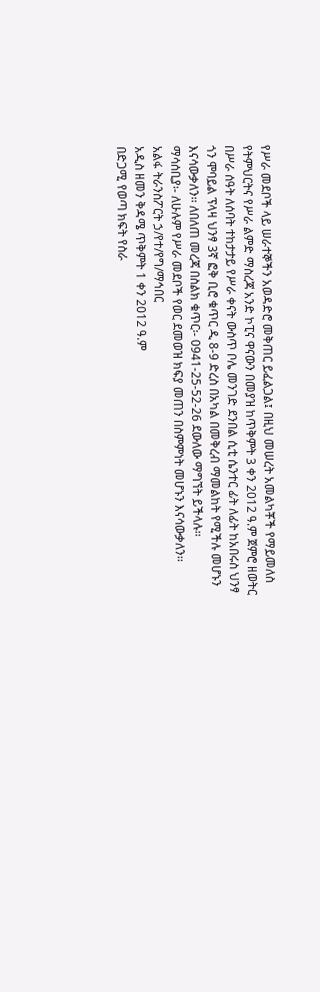የሥራ መደቦች ላይ ሠራተኞችን አወዳድሮ መቅጠር ይፈልጋል፤ በዚህ መሠረት አመልካቾች የማይመለስ የትምህርትና የሥራ ልምድ ማስረጃ አንድ ኮፒና ዋናውን በመያዝ ከጥቅምት 3 ቀን 2012 ዓ.ም ጀምሮ ዘወትር በሥራ ሰዓት ለሰባት ተከታታይ የሥራ ቀናት ውስጥ ቦሌ መንገድ ደንበል ሲቲ ሴንተር ፊት ለፊት ከአበሩስ ህንፃ ጎን ሞባይል ፕላዛ ህንፃ 3ኛ ፎቅ ቢሮ ቁጥር ዲ 8-9 ድረስ በአካል በመቅረብ ማመልከት የሚችሉ መሆኑን እናሳውቃለን፡፡ ለበለጠ መረጃ በስልክ ቁጥር፡- 0941-25-52-26 ደውለው ማግኘት ይችላሉ፡፡
ማሳሰቢያ፡- ለሁሉም የሥራ መደቦች የወር ደመወዝ ክፍያ መጠን በስምምነት መሆኑን እናሳውቃለን፡፡
አልፋ ትራንስፖርት ኃ/የተ/የግ/ማኅበር
አዲስ ዘመን ቅዳሜ ጥቅምት 1 ቀን 2012 ዓ.ም
በድጋሚ የወጣ ክፍት የስራ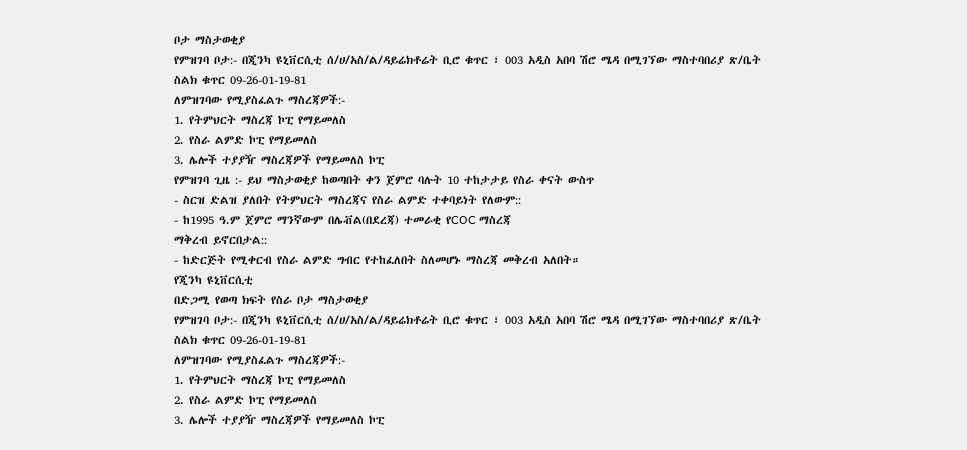ቦታ ማስታወቂያ
የምዝገባ ቦታ:- በጂንካ ዩኒቨርሲቲ ሰ/ሀ/አስ/ል/ዳይሬክቶሬት ቢሮ ቁጥር ፣ 003 አዲስ አበባ ሽሮ ሜዳ በሚገኘው ማስተባበሪያ ጽ/ቤት
ስልክ ቁጥር 09-26-01-19-81
ለምዝገባው የሚያስፈልጉ ማስረጃዎች:-
1. የትምህርት ማስረጃ ኮፒ የማይመለስ
2. የስራ ልምድ ኮፒ የማይመለስ
3. ሌሎች ተያያዥ ማስረጃዎች የማይመለስ ኮፒ
የምዝገባ ጊዜ :- ይህ ማስታወቂያ ከወጣበት ቀን ጀምሮ ባሉት 10 ተከታታይ የስራ ቀናት ውስጥ
- ስርዝ ድልዝ ያለበት የትምህርት ማስረጃና የስራ ልምድ ተቀባይነት የለውም::
- ከ1995 ዓ.ም ጀምሮ ማንኛውም በሌቭል(በደረጃ) ተመራቂ የCOC ማስረጃ
ማቅረብ ይኖርበታል::
- ከድርጅት የሚቀርብ የስራ ልምድ ግብር የተከፈለበት ስለመሆኑ ማስረጃ መቅረብ አለበት።
የጂንካ ዩኒቨርሲቲ
በድጋሚ የወጣ ክፍት የስራ ቦታ ማስታወቂያ
የምዝገባ ቦታ:- በጂንካ ዩኒቨርሲቲ ሰ/ሀ/አስ/ል/ዳይሬክቶሬት ቢሮ ቁጥር ፣ 003 አዲስ አበባ ሽሮ ሜዳ በሚገኘው ማስተባበሪያ ጽ/ቤት
ስልክ ቁጥር 09-26-01-19-81
ለምዝገባው የሚያስፈልጉ ማስረጃዎች:-
1. የትምህርት ማስረጃ ኮፒ የማይመለስ
2. የስራ ልምድ ኮፒ የማይመለስ
3. ሌሎች ተያያዥ ማስረጃዎች የማይመለስ ኮፒ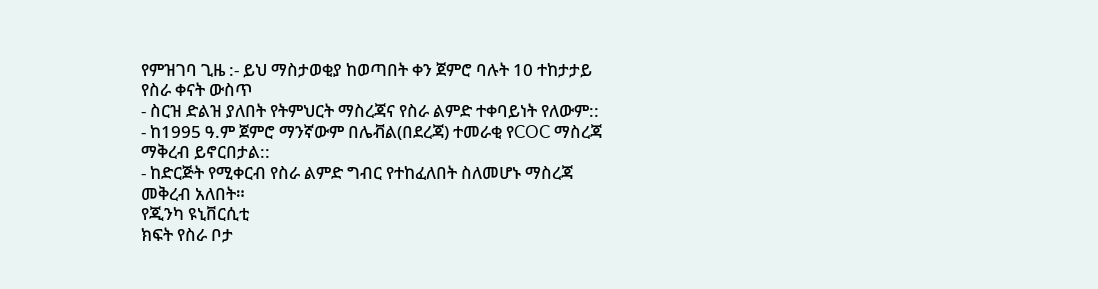የምዝገባ ጊዜ :- ይህ ማስታወቂያ ከወጣበት ቀን ጀምሮ ባሉት 10 ተከታታይ የስራ ቀናት ውስጥ
- ስርዝ ድልዝ ያለበት የትምህርት ማስረጃና የስራ ልምድ ተቀባይነት የለውም::
- ከ1995 ዓ.ም ጀምሮ ማንኛውም በሌቭል(በደረጃ) ተመራቂ የCOC ማስረጃ
ማቅረብ ይኖርበታል::
- ከድርጅት የሚቀርብ የስራ ልምድ ግብር የተከፈለበት ስለመሆኑ ማስረጃ መቅረብ አለበት።
የጂንካ ዩኒቨርሲቲ
ክፍት የስራ ቦታ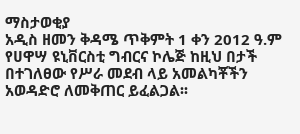ማስታወቂያ
አዲስ ዘመን ቅዳሜ ጥቅምት 1 ቀን 2012 ዓ.ም
የሀዋሣ ዩኒቨርስቲ ግብርና ኮሌጅ ከዚህ በታች በተገለፀው የሥራ መደብ ላይ አመልካቾችን አወዳድሮ ለመቅጠር ይፈልጋል፡፡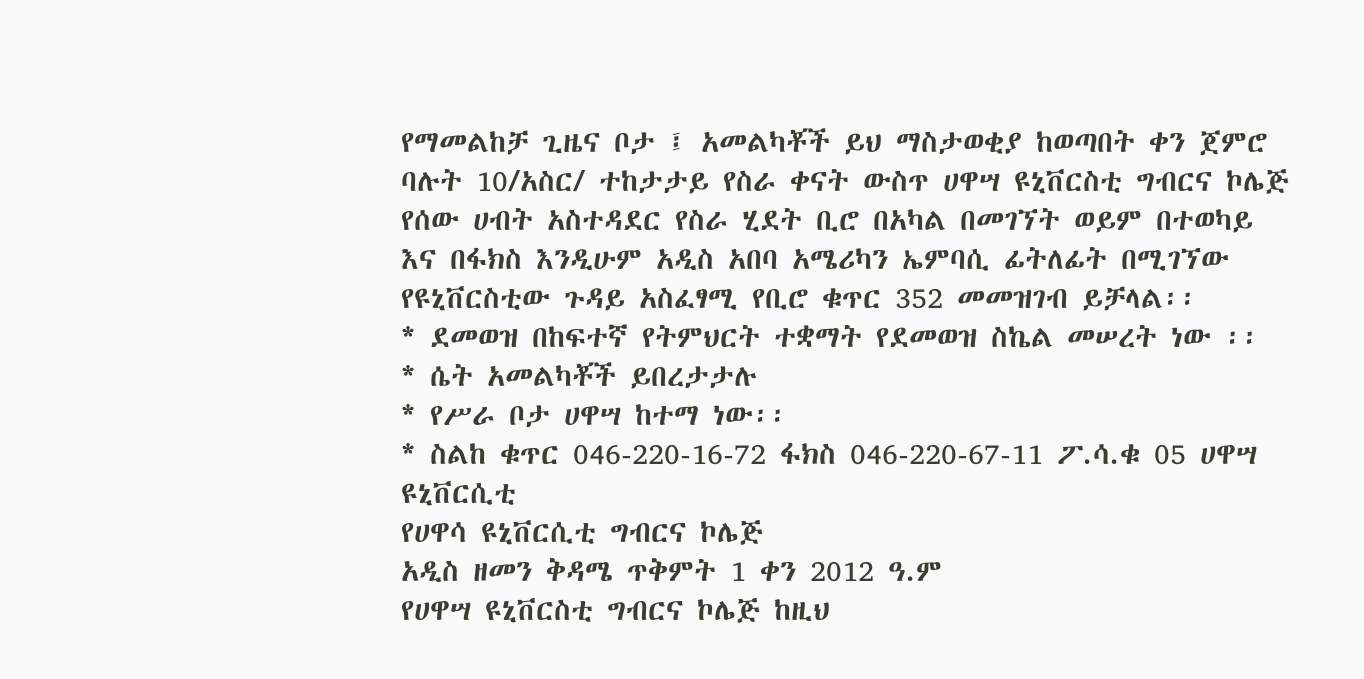የማመልከቻ ጊዜና ቦታ ፤ አመልካቾች ይህ ማስታወቂያ ከወጣበት ቀን ጀምሮ ባሉት 10/አስር/ ተከታታይ የስራ ቀናት ውስጥ ሀዋሣ ዩኒቨርስቲ ግብርና ኮሌጅ የሰው ሀብት አስተዳደር የስራ ሂደት ቢሮ በአካል በመገኘት ወይም በተወካይ
እና በፋክስ እንዲሁም አዲስ አበባ አሜሪካን ኤምባሲ ፊትለፊት በሚገኘው
የዩኒቨርስቲው ጉዳይ አስፈፃሚ የቢሮ ቁጥር 352 መመዝገብ ይቻላል፡፡
* ደመወዝ በከፍተኛ የትምህርት ተቋማት የደመወዝ ስኬል መሠረት ነው ፡፡
* ሴት አመልካቾች ይበረታታሉ
* የሥራ ቦታ ሀዋሣ ከተማ ነው፡፡
* ስልከ ቁጥር 046-220-16-72 ፋክስ 046-220-67-11 ፖ.ሳ.ቁ 05 ሀዋሣ ዩኒቨርሲቲ
የሀዋሳ ዩኒቨርሲቲ ግብርና ኮሌጅ
አዲስ ዘመን ቅዳሜ ጥቅምት 1 ቀን 2012 ዓ.ም
የሀዋሣ ዩኒቨርስቲ ግብርና ኮሌጅ ከዚህ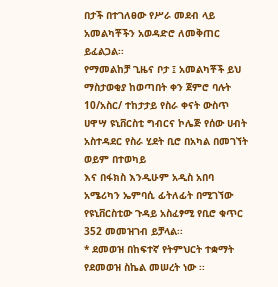በታች በተገለፀው የሥራ መደብ ላይ አመልካቾችን አወዳድሮ ለመቅጠር ይፈልጋል፡፡
የማመልከቻ ጊዜና ቦታ ፤ አመልካቾች ይህ ማስታወቂያ ከወጣበት ቀን ጀምሮ ባሉት 10/አስር/ ተከታታይ የስራ ቀናት ውስጥ ሀዋሣ ዩኒቨርስቲ ግብርና ኮሌጅ የሰው ሀብት አስተዳደር የስራ ሂደት ቢሮ በአካል በመገኘት ወይም በተወካይ
እና በፋክስ እንዲሁም አዲስ አበባ አሜሪካን ኤምባሲ ፊትለፊት በሚገኘው
የዩኒቨርስቲው ጉዳይ አስፈፃሚ የቢሮ ቁጥር 352 መመዝገብ ይቻላል፡፡
* ደመወዝ በከፍተኛ የትምህርት ተቋማት የደመወዝ ስኬል መሠረት ነው ፡፡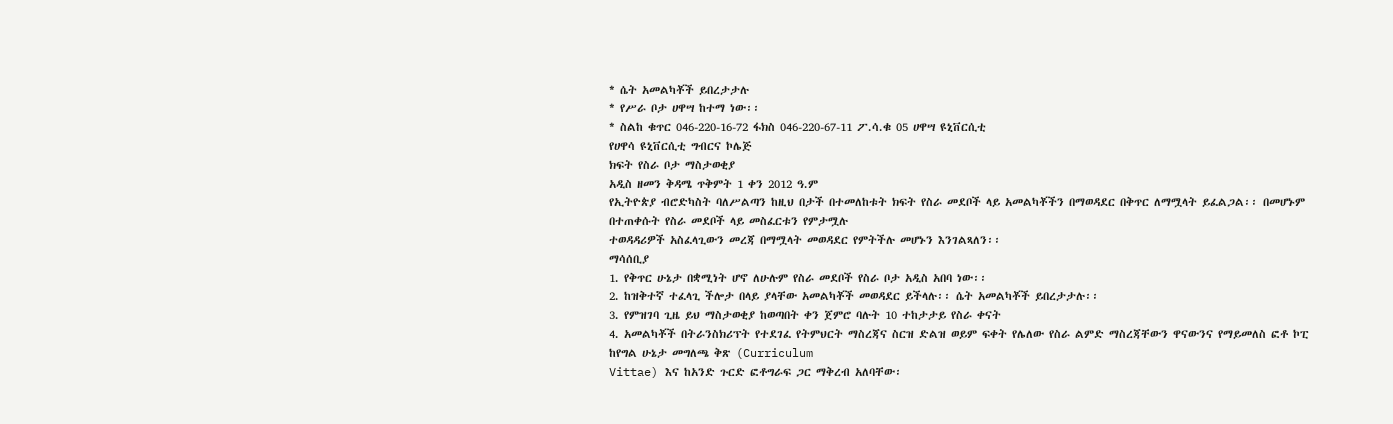* ሴት አመልካቾች ይበረታታሉ
* የሥራ ቦታ ሀዋሣ ከተማ ነው፡፡
* ስልከ ቁጥር 046-220-16-72 ፋክስ 046-220-67-11 ፖ.ሳ.ቁ 05 ሀዋሣ ዩኒቨርሲቲ
የሀዋሳ ዩኒቨርሲቲ ግብርና ኮሌጅ
ክፍት የስራ ቦታ ማስታወቂያ
አዲስ ዘመን ቅዳሜ ጥቅምት 1 ቀን 2012 ዓ.ም
የኢትዮጵያ ብሮድካስት ባለሥልጣን ከዚህ በታች በተመለከቱት ክፍት የስራ መደቦች ላይ አመልካቾችን በማወዳደር በቅጥር ለማሟላት ይፈልጋል፡፡ በመሆኑም በተጠቀሱት የስራ መደቦች ላይ መስፈርቱን የምታሟሉ
ተወዳዳሪዎች አስፈላጊውን መረጃ በማሟላት መወዳደር የምትችሉ መሆኑን እንገልጻለን፡፡
ማሳሰቢያ
1. የቅጥር ሁኔታ በቋሚነት ሆኖ ለሁሉም የስራ መደቦች የስራ ቦታ አዲስ አበባ ነው፡፡
2. ከዝቅተኛ ተፈላጊ ችሎታ በላይ ያላቸው አመልካቾች መወዳደር ይችላሉ፡፡ ሴት አመልካቾች ይበረታታሉ፡፡
3. የምዝገባ ጊዜ ይህ ማስታወቂያ ከወጣበት ቀን ጀምሮ ባሉት 10 ተከታታይ የስራ ቀናት
4. አመልካቾች በትራንስክሪፕት የተደገፈ የትምህርት ማስረጃና ስርዝ ድልዝ ወይም ፍቀት የሌለው የስራ ልምድ ማስረጃቸውን ዋናውንና የማይመለስ ፎቶ ኮፒ ከየግል ሁኔታ መግለጫ ቅጽ (Curriculum
Vittae) እና ከአንድ ጉርድ ፎቶግራፍ ጋር ማቅረብ አለባቸው፡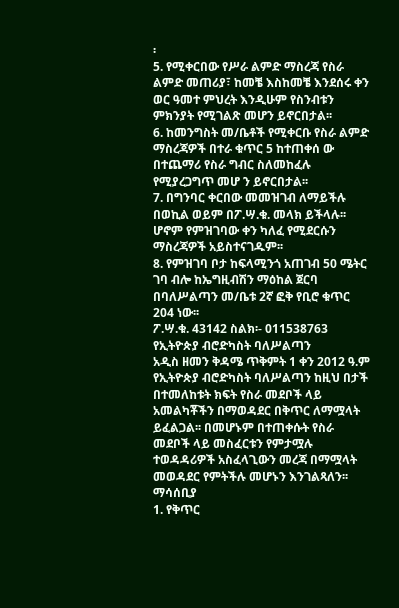፡
5. የሚቀርበው የሥራ ልምድ ማስረጃ የስራ ልምድ መጠሪያ፣ ከመቼ እስከመቼ እንደሰሩ ቀን ወር ዓመተ ምህረት እንዲሁም የስንብቱን ምክንያት የሚገልጽ መሆን ይኖርበታል፡፡
6. ከመንግስት መ/ቤቶች የሚቀርቡ የስራ ልምድ ማስረጃዎች በተራ ቁጥር 5 ከተጠቀሰ ው በተጨማሪ የስራ ግብር ስለመከፈሉ የሚያረጋግጥ መሆ ን ይኖርበታል፡፡
7. በግንባር ቀርበው መመዝገብ ለማይችሉ በወኪል ወይም በፖ.ሣ.ቁ. መላክ ይችላሉ፡፡ሆኖም የምዝገባው ቀን ካለፈ የሚደርሱን ማስረጃዎች አይስተናገዱም፡፡
8. የምዝገባ ቦታ ከፍላሚንጎ አጠገብ 50 ሜትር ገባ ብሎ ከኤግዚብሽን ማዕከል ጀርባ
በባለሥልጣን መ/ቤቱ 2ኛ ፎቅ የቢሮ ቁጥር 204 ነው፡፡
ፖ.ሣ.ቁ. 43142 ስልክ፡- 011538763
የኢትዮጵያ ብሮድካስት ባለሥልጣን
አዲስ ዘመን ቅዳሜ ጥቅምት 1 ቀን 2012 ዓ.ም
የኢትዮጵያ ብሮድካስት ባለሥልጣን ከዚህ በታች በተመለከቱት ክፍት የስራ መደቦች ላይ አመልካቾችን በማወዳደር በቅጥር ለማሟላት ይፈልጋል፡፡ በመሆኑም በተጠቀሱት የስራ መደቦች ላይ መስፈርቱን የምታሟሉ
ተወዳዳሪዎች አስፈላጊውን መረጃ በማሟላት መወዳደር የምትችሉ መሆኑን እንገልጻለን፡፡
ማሳሰቢያ
1. የቅጥር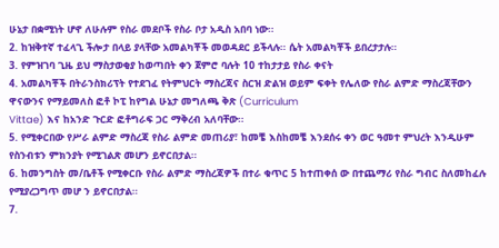ሁኔታ በቋሚነት ሆኖ ለሁሉም የስራ መደቦች የስራ ቦታ አዲስ አበባ ነው፡፡
2. ከዝቅተኛ ተፈላጊ ችሎታ በላይ ያላቸው አመልካቾች መወዳደር ይችላሉ፡፡ ሴት አመልካቾች ይበረታታሉ፡፡
3. የምዝገባ ጊዜ ይህ ማስታወቂያ ከወጣበት ቀን ጀምሮ ባሉት 10 ተከታታይ የስራ ቀናት
4. አመልካቾች በትራንስክሪፕት የተደገፈ የትምህርት ማስረጃና ስርዝ ድልዝ ወይም ፍቀት የሌለው የስራ ልምድ ማስረጃቸውን ዋናውንና የማይመለስ ፎቶ ኮፒ ከየግል ሁኔታ መግለጫ ቅጽ (Curriculum
Vittae) እና ከአንድ ጉርድ ፎቶግራፍ ጋር ማቅረብ አለባቸው፡፡
5. የሚቀርበው የሥራ ልምድ ማስረጃ የስራ ልምድ መጠሪያ፣ ከመቼ እስከመቼ እንደሰሩ ቀን ወር ዓመተ ምህረት እንዲሁም የስንብቱን ምክንያት የሚገልጽ መሆን ይኖርበታል፡፡
6. ከመንግስት መ/ቤቶች የሚቀርቡ የስራ ልምድ ማስረጃዎች በተራ ቁጥር 5 ከተጠቀሰ ው በተጨማሪ የስራ ግብር ስለመከፈሉ የሚያረጋግጥ መሆ ን ይኖርበታል፡፡
7.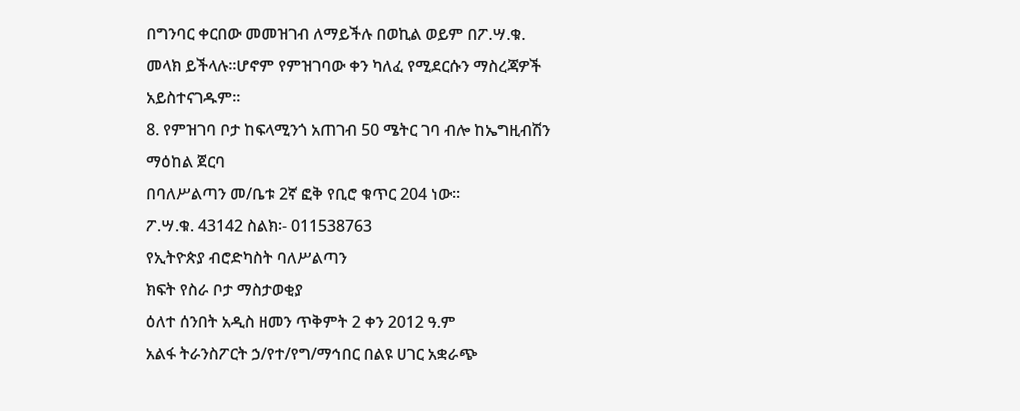በግንባር ቀርበው መመዝገብ ለማይችሉ በወኪል ወይም በፖ.ሣ.ቁ. መላክ ይችላሉ፡፡ሆኖም የምዝገባው ቀን ካለፈ የሚደርሱን ማስረጃዎች አይስተናገዱም፡፡
8. የምዝገባ ቦታ ከፍላሚንጎ አጠገብ 50 ሜትር ገባ ብሎ ከኤግዚብሽን ማዕከል ጀርባ
በባለሥልጣን መ/ቤቱ 2ኛ ፎቅ የቢሮ ቁጥር 204 ነው፡፡
ፖ.ሣ.ቁ. 43142 ስልክ፡- 011538763
የኢትዮጵያ ብሮድካስት ባለሥልጣን
ክፍት የስራ ቦታ ማስታወቂያ
ዕለተ ሰንበት አዲስ ዘመን ጥቅምት 2 ቀን 2012 ዓ.ም
አልፋ ትራንስፖርት ኃ/የተ/የግ/ማኅበር በልዩ ሀገር አቋራጭ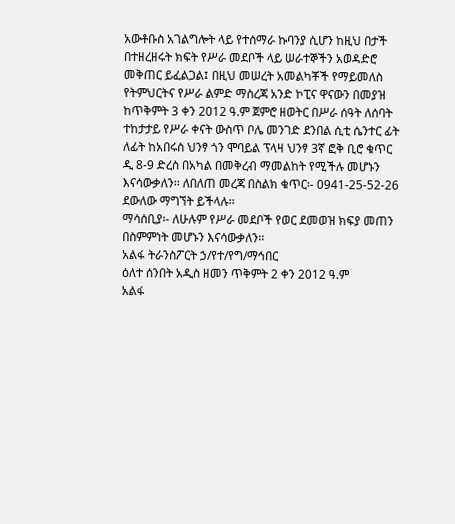አውቶቡስ አገልግሎት ላይ የተሰማራ ኩባንያ ሲሆን ከዚህ በታች በተዘረዘሩት ክፍት የሥራ መደቦች ላይ ሠራተኞችን አወዳድሮ መቅጠር ይፈልጋል፤ በዚህ መሠረት አመልካቾች የማይመለስ የትምህርትና የሥራ ልምድ ማስረጃ አንድ ኮፒና ዋናውን በመያዝ ከጥቅምት 3 ቀን 2012 ዓ.ም ጀምሮ ዘወትር በሥራ ሰዓት ለሰባት ተከታታይ የሥራ ቀናት ውስጥ ቦሌ መንገድ ደንበል ሲቲ ሴንተር ፊት ለፊት ከአበሩስ ህንፃ ጎን ሞባይል ፕላዛ ህንፃ 3ኛ ፎቅ ቢሮ ቁጥር ዲ 8-9 ድረስ በአካል በመቅረብ ማመልከት የሚችሉ መሆኑን እናሳውቃለን፡፡ ለበለጠ መረጃ በስልክ ቁጥር፡- 0941-25-52-26 ደውለው ማግኘት ይችላሉ፡፡
ማሳሰቢያ፡- ለሁሉም የሥራ መደቦች የወር ደመወዝ ክፍያ መጠን በስምምነት መሆኑን እናሳውቃለን፡፡
አልፋ ትራንስፖርት ኃ/የተ/የግ/ማኅበር
ዕለተ ሰንበት አዲስ ዘመን ጥቅምት 2 ቀን 2012 ዓ.ም
አልፋ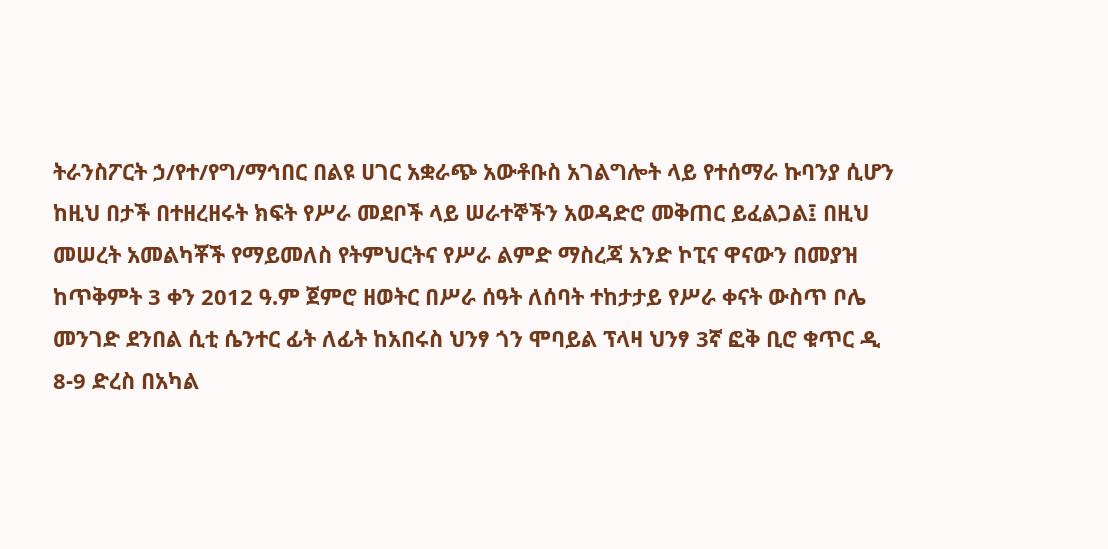ትራንስፖርት ኃ/የተ/የግ/ማኅበር በልዩ ሀገር አቋራጭ አውቶቡስ አገልግሎት ላይ የተሰማራ ኩባንያ ሲሆን ከዚህ በታች በተዘረዘሩት ክፍት የሥራ መደቦች ላይ ሠራተኞችን አወዳድሮ መቅጠር ይፈልጋል፤ በዚህ መሠረት አመልካቾች የማይመለስ የትምህርትና የሥራ ልምድ ማስረጃ አንድ ኮፒና ዋናውን በመያዝ ከጥቅምት 3 ቀን 2012 ዓ.ም ጀምሮ ዘወትር በሥራ ሰዓት ለሰባት ተከታታይ የሥራ ቀናት ውስጥ ቦሌ መንገድ ደንበል ሲቲ ሴንተር ፊት ለፊት ከአበሩስ ህንፃ ጎን ሞባይል ፕላዛ ህንፃ 3ኛ ፎቅ ቢሮ ቁጥር ዲ 8-9 ድረስ በአካል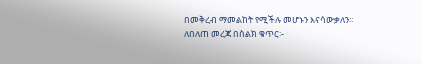በመቅረብ ማመልከት የሚችሉ መሆኑን እናሳውቃለን፡፡ ለበለጠ መረጃ በስልክ ቁጥር፡-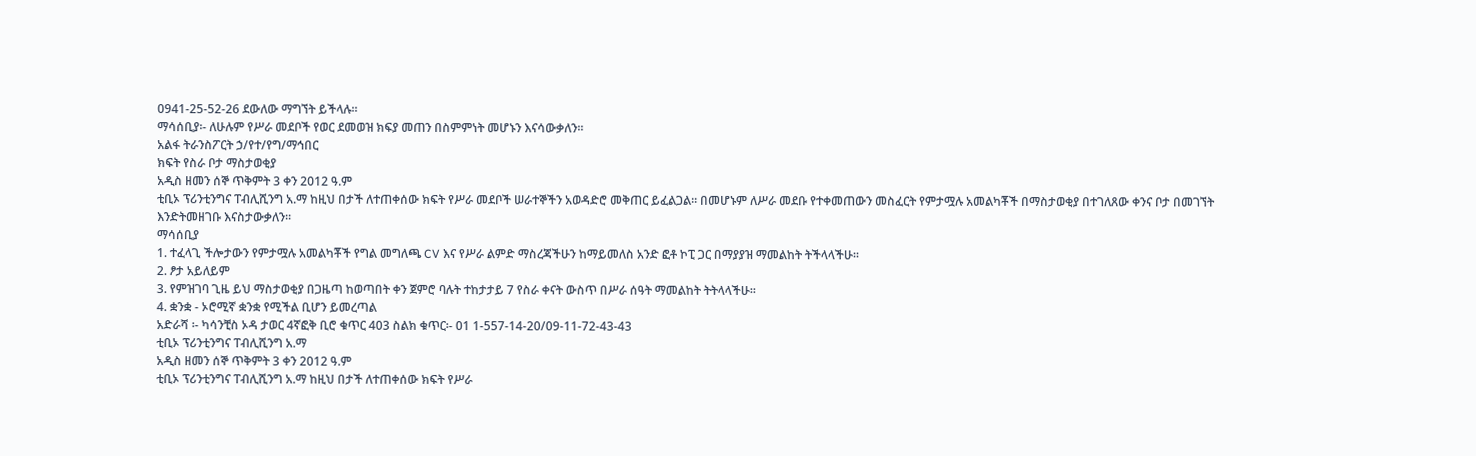0941-25-52-26 ደውለው ማግኘት ይችላሉ፡፡
ማሳሰቢያ፡- ለሁሉም የሥራ መደቦች የወር ደመወዝ ክፍያ መጠን በስምምነት መሆኑን እናሳውቃለን፡፡
አልፋ ትራንስፖርት ኃ/የተ/የግ/ማኅበር
ክፍት የስራ ቦታ ማስታወቂያ
አዲስ ዘመን ሰኞ ጥቅምት 3 ቀን 2012 ዓ.ም
ቲቢኦ ፕሪንቲንግና ፐብሊሺንግ አ.ማ ከዚህ በታች ለተጠቀሰው ክፍት የሥራ መደቦች ሠራተኞችን አወዳድሮ መቅጠር ይፈልጋል፡፡ በመሆኑም ለሥራ መደቡ የተቀመጠውን መስፈርት የምታሟሉ አመልካቾች በማስታወቂያ በተገለጸው ቀንና ቦታ በመገኘት እንድትመዘገቡ እናስታውቃለን፡፡
ማሳሰቢያ
1. ተፈላጊ ችሎታውን የምታሟሉ አመልካቾች የግል መግለጫ CV እና የሥራ ልምድ ማስረጃችሁን ከማይመለስ አንድ ፎቶ ኮፒ ጋር በማያያዝ ማመልከት ትችላላችሁ፡፡
2. ፆታ አይለይም
3. የምዝገባ ጊዜ ይህ ማስታወቂያ በጋዜጣ ከወጣበት ቀን ጀምሮ ባሉት ተከታታይ 7 የስራ ቀናት ውስጥ በሥራ ሰዓት ማመልከት ትትላላችሁ፡፡
4. ቋንቋ - ኦሮሚኛ ቋንቋ የሚችል ቢሆን ይመረጣል
አድራሻ ፡- ካሳንቺስ ኦዳ ታወር 4ኛፎቅ ቢሮ ቁጥር 403 ስልክ ቁጥር፡- 01 1-557-14-20/09-11-72-43-43
ቲቢኦ ፕሪንቲንግና ፐብሊሺንግ አ.ማ
አዲስ ዘመን ሰኞ ጥቅምት 3 ቀን 2012 ዓ.ም
ቲቢኦ ፕሪንቲንግና ፐብሊሺንግ አ.ማ ከዚህ በታች ለተጠቀሰው ክፍት የሥራ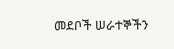መደቦች ሠራተኞችን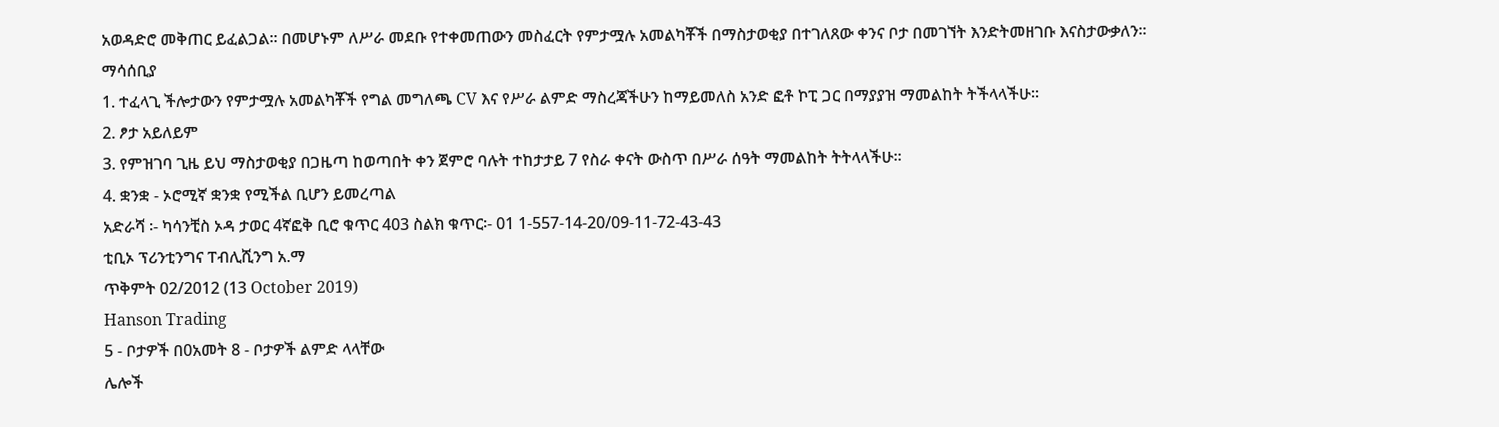አወዳድሮ መቅጠር ይፈልጋል፡፡ በመሆኑም ለሥራ መደቡ የተቀመጠውን መስፈርት የምታሟሉ አመልካቾች በማስታወቂያ በተገለጸው ቀንና ቦታ በመገኘት እንድትመዘገቡ እናስታውቃለን፡፡
ማሳሰቢያ
1. ተፈላጊ ችሎታውን የምታሟሉ አመልካቾች የግል መግለጫ CV እና የሥራ ልምድ ማስረጃችሁን ከማይመለስ አንድ ፎቶ ኮፒ ጋር በማያያዝ ማመልከት ትችላላችሁ፡፡
2. ፆታ አይለይም
3. የምዝገባ ጊዜ ይህ ማስታወቂያ በጋዜጣ ከወጣበት ቀን ጀምሮ ባሉት ተከታታይ 7 የስራ ቀናት ውስጥ በሥራ ሰዓት ማመልከት ትትላላችሁ፡፡
4. ቋንቋ - ኦሮሚኛ ቋንቋ የሚችል ቢሆን ይመረጣል
አድራሻ ፡- ካሳንቺስ ኦዳ ታወር 4ኛፎቅ ቢሮ ቁጥር 403 ስልክ ቁጥር፡- 01 1-557-14-20/09-11-72-43-43
ቲቢኦ ፕሪንቲንግና ፐብሊሺንግ አ.ማ
ጥቅምት 02/2012 (13 October 2019)
Hanson Trading
5 - ቦታዎች በ0አመት 8 - ቦታዎች ልምድ ላላቸው
ሌሎች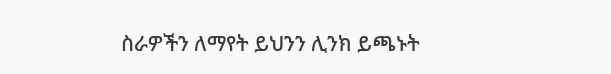ስራዎችን ለማየት ይህንን ሊንክ ይጫኑት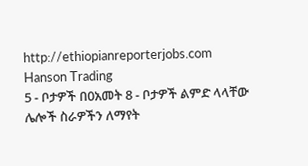http://ethiopianreporterjobs.com
Hanson Trading
5 - ቦታዎች በ0አመት 8 - ቦታዎች ልምድ ላላቸው
ሌሎች ስራዎችን ለማየት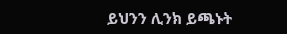ይህንን ሊንክ ይጫኑት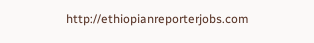http://ethiopianreporterjobs.com